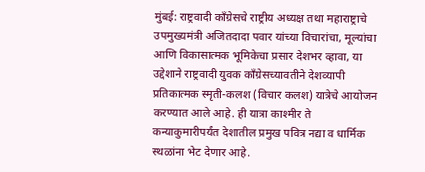मुंबई: राष्ट्रवादी काँग्रेसचे राष्ट्रीय अध्यक्ष तथा महाराष्ट्राचे उपमुख्यमंत्री अजितदादा पवार यांच्या विचारांचा, मूल्यांचा आणि विकासात्मक भूमिकेचा प्रसार देशभर व्हावा, या उद्देशाने राष्ट्रवादी युवक काँग्रेसच्यावतीने देशव्यापी प्रतिकात्मक स्मृती-कलश (विचार कलश) यात्रेचे आयोजन करण्यात आले आहे. ही यात्रा काश्मीर ते कन्याकुमारीपर्यंत देशातील प्रमुख पवित्र नद्या व धार्मिक स्थळांना भेट देणार आहे.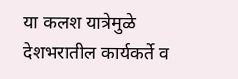या कलश यात्रेमुळे देशभरातील कार्यकर्ते व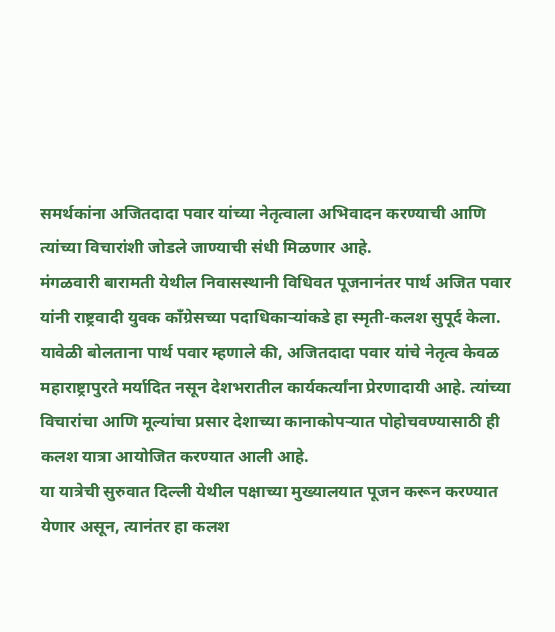समर्थकांना अजितदादा पवार यांच्या नेतृत्वाला अभिवादन करण्याची आणि त्यांच्या विचारांशी जोडले जाण्याची संधी मिळणार आहे.
मंगळवारी बारामती येथील निवासस्थानी विधिवत पूजनानंतर पार्थ अजित पवार यांनी राष्ट्रवादी युवक काँग्रेसच्या पदाधिकाऱ्यांकडे हा स्मृती-कलश सुपूर्द केला.
यावेळी बोलताना पार्थ पवार म्हणाले की, अजितदादा पवार यांचे नेतृत्व केवळ महाराष्ट्रापुरते मर्यादित नसून देशभरातील कार्यकर्त्यांना प्रेरणादायी आहे. त्यांच्या विचारांचा आणि मूल्यांचा प्रसार देशाच्या कानाकोपऱ्यात पोहोचवण्यासाठी ही कलश यात्रा आयोजित करण्यात आली आहे.
या यात्रेची सुरुवात दिल्ली येथील पक्षाच्या मुख्यालयात पूजन करून करण्यात येणार असून, त्यानंतर हा कलश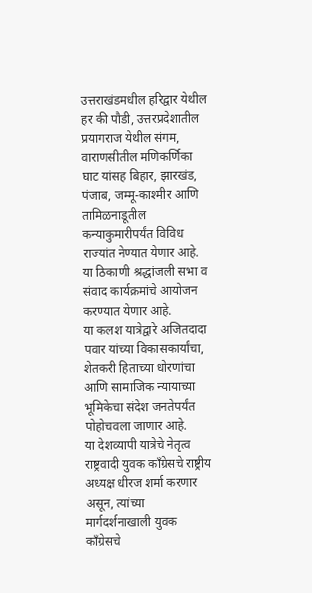उत्तराखंडमधील हरिद्वार येथील हर की पौडी, उत्तरप्रदेशातील प्रयागराज येथील संगम, वाराणसीतील मणिकर्णिका घाट यांसह बिहार, झारखंड, पंजाब, जम्मू-काश्मीर आणि तामिळनाडूतील कन्याकुमारीपर्यंत विविध राज्यांत नेण्यात येणार आहे. या ठिकाणी श्रद्धांजली सभा व संवाद कार्यक्रमांचे आयोजन करण्यात येणार आहे.
या कलश यात्रेद्वारे अजितदादा पवार यांच्या विकासकार्यांचा, शेतकरी हिताच्या धोरणांचा आणि सामाजिक न्यायाच्या भूमिकेचा संदेश जनतेपर्यंत पोहोचवला जाणार आहे.
या देशव्यापी यात्रेचे नेतृत्व राष्ट्रवादी युवक काँग्रेसचे राष्ट्रीय अध्यक्ष धीरज शर्मा करणार असून, त्यांच्या मार्गदर्शनाखाली युवक काँग्रेसचे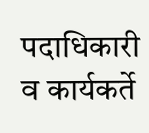पदाधिकारी व कार्यकर्ते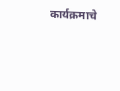कार्यक्रमाचे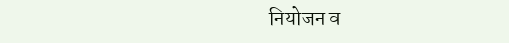नियोजन व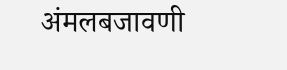अंमलबजावणी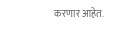करणार आहेत.